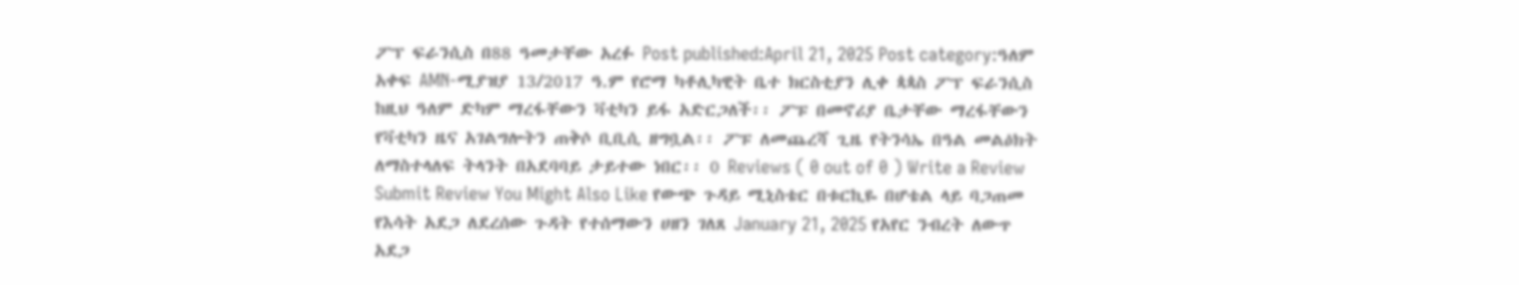ፖፕ ፍራንሲስ በ88 ዓመታቸው አረፉ Post published:April 21, 2025 Post category:ዓለም አቀፍ AMN-ሚያዝያ 13/2017 ዓ.ም የሮማ ካቶሊካዊት ቤተ ክርስቲያን ሊቀ ጳጳስ ፖፕ ፍራንሲስ ከዚህ ዓለም ድካም ማረፋቸውን ቫቲካን ይፋ አድርጋለች፡፡ ፖፑ በመኖሪያ ቤታቸው ማረፋቸውን የቫቲካን ዜና አገልግሎትን ጠቅሶ ቢቢሲ ዘግቧል፡፡ ፖፑ ለመጨረሻ ጊዜ የትንሳኤ በዓል መልዕክት ለማስተላለፍ ትላንት በአደባባይ ታይተው ነበር፡፡ 0 Reviews ( 0 out of 0 ) Write a Review Submit Review You Might Also Like የውጭ ጉዳይ ሚኒስቴር በቱርኪዬ በሆቴል ላይ ባጋጠመ የእሳት አደጋ ለደረሰው ጉዳት የተሰማውን ሀዘን ገለጸ January 21, 2025 የአየር ንብረት ለውጥ አደጋ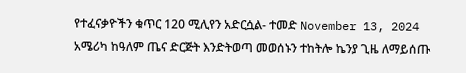የተፈናቃዮችን ቁጥር 120 ሚሊየን አድርሷል- ተመድ November 13, 2024 አሜሪካ ከዓለም ጤና ድርጅት እንድትወጣ መወሰኑን ተከትሎ ኬንያ ጊዜ ለማይሰጡ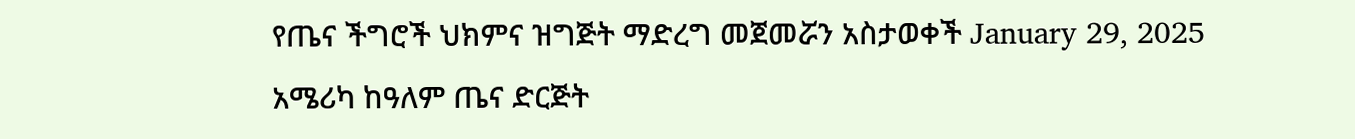የጤና ችግሮች ህክምና ዝግጅት ማድረግ መጀመሯን አስታወቀች January 29, 2025
አሜሪካ ከዓለም ጤና ድርጅት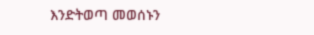እንድትወጣ መወሰኑን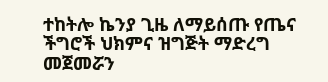ተከትሎ ኬንያ ጊዜ ለማይሰጡ የጤና ችግሮች ህክምና ዝግጅት ማድረግ መጀመሯን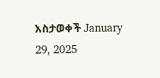አስታወቀች January 29, 2025